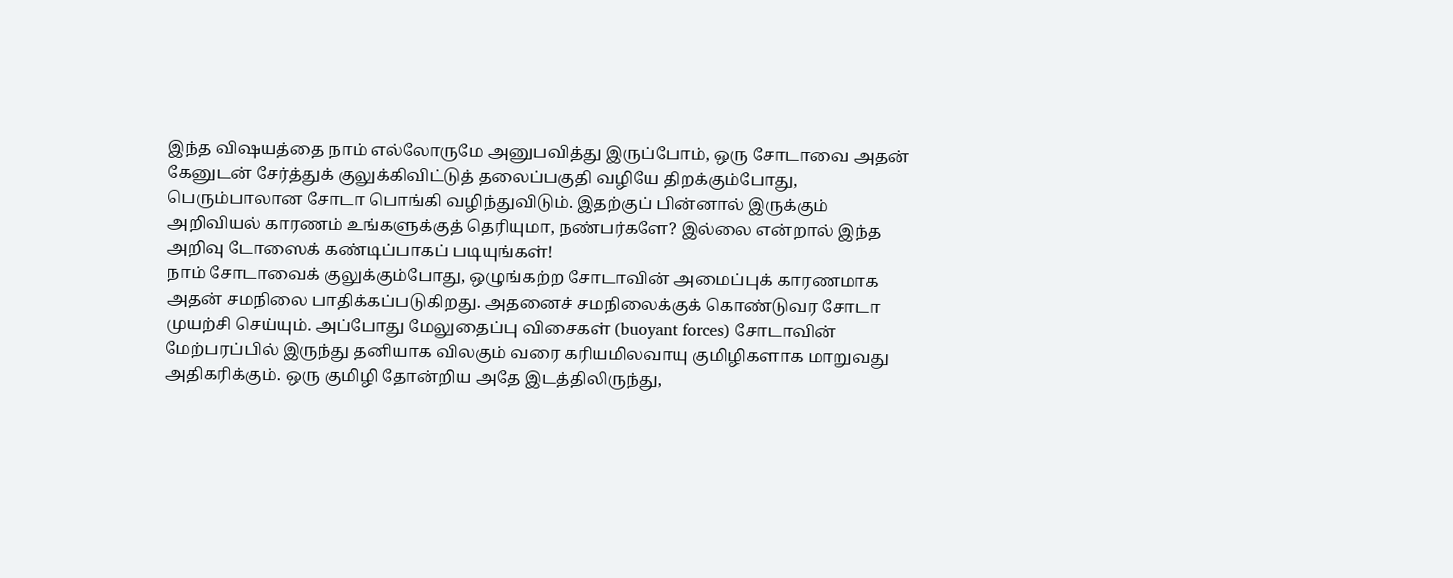இந்த விஷயத்தை நாம் எல்லோருமே அனுபவித்து இருப்போம், ஒரு சோடாவை அதன் கேனுடன் சேர்த்துக் குலுக்கிவிட்டுத் தலைப்பகுதி வழியே திறக்கும்போது, பெரும்பாலான சோடா பொங்கி வழிந்துவிடும். இதற்குப் பின்னால் இருக்கும் அறிவியல் காரணம் உங்களுக்குத் தெரியுமா, நண்பர்களே? இல்லை என்றால் இந்த அறிவு டோஸைக் கண்டிப்பாகப் படியுங்கள்!
நாம் சோடாவைக் குலுக்கும்போது, ஒழுங்கற்ற சோடாவின் அமைப்புக் காரணமாக அதன் சமநிலை பாதிக்கப்படுகிறது. அதனைச் சமநிலைக்குக் கொண்டுவர சோடா முயற்சி செய்யும். அப்போது மேலுதைப்பு விசைகள் (buoyant forces) சோடாவின் மேற்பரப்பில் இருந்து தனியாக விலகும் வரை கரியமிலவாயு குமிழிகளாக மாறுவது அதிகரிக்கும். ஒரு குமிழி தோன்றிய அதே இடத்திலிருந்து,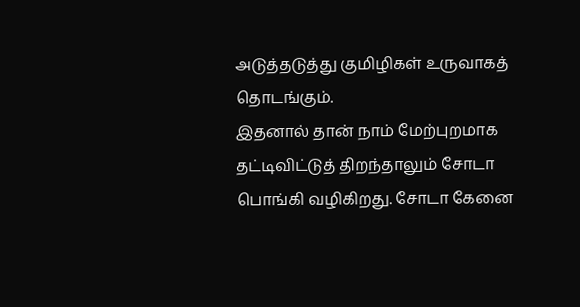அடுத்தடுத்து குமிழிகள் உருவாகத் தொடங்கும்.
இதனால் தான் நாம் மேற்புறமாக தட்டிவிட்டுத் திறந்தாலும் சோடா பொங்கி வழிகிறது. சோடா கேனை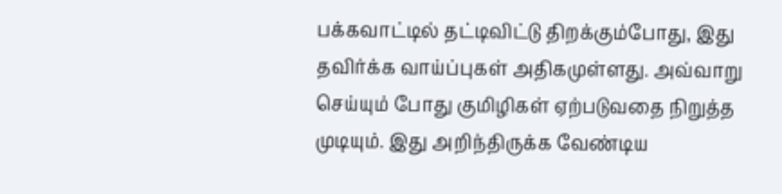பக்கவாட்டில் தட்டிவிட்டு திறக்கும்போது, இது தவிர்க்க வாய்ப்புகள் அதிகமுள்ளது. அவ்வாறு செய்யும் போது குமிழிகள் ஏற்படுவதை நிறுத்த முடியும். இது அறிந்திருக்க வேண்டிய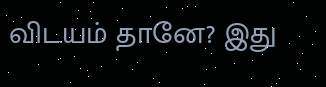விடயம் தானே? இது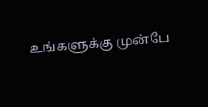உங்களுக்கு முன்பே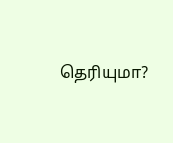தெரியுமா?